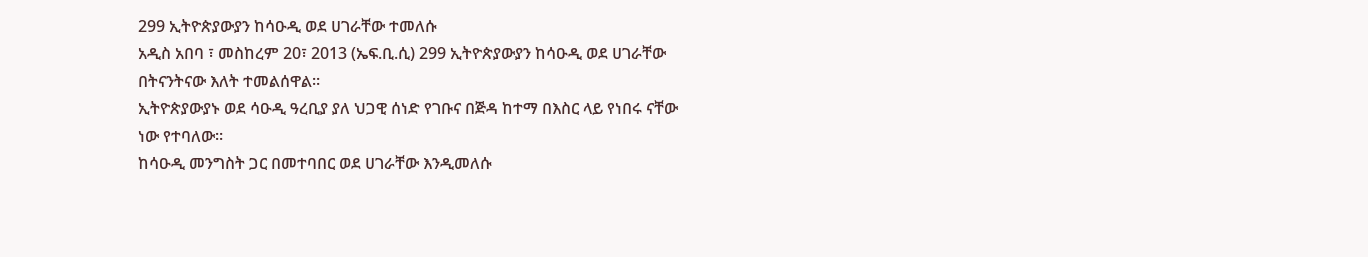299 ኢትዮጵያውያን ከሳዑዲ ወደ ሀገራቸው ተመለሱ
አዲስ አበባ ፣ መስከረም 20፣ 2013 (ኤፍ.ቢ.ሲ) 299 ኢትዮጵያውያን ከሳዑዲ ወደ ሀገራቸው በትናንትናው እለት ተመልሰዋል።
ኢትዮጵያውያኑ ወደ ሳዑዲ ዓረቢያ ያለ ህጋዊ ሰነድ የገቡና በጅዳ ከተማ በእስር ላይ የነበሩ ናቸው ነው የተባለው።
ከሳዑዲ መንግስት ጋር በመተባበር ወደ ሀገራቸው እንዲመለሱ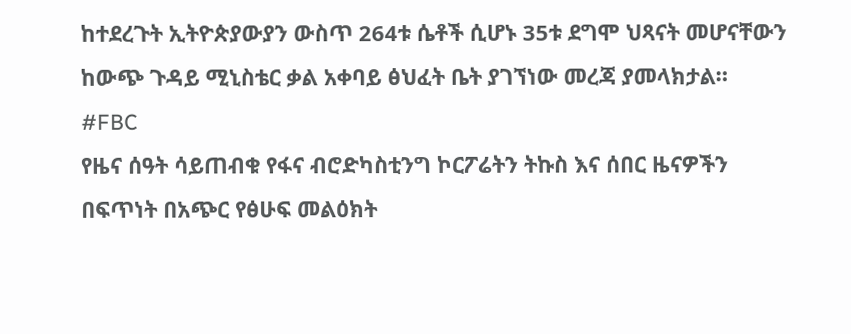ከተደረጉት ኢትዮጵያውያን ውስጥ 264ቱ ሴቶች ሲሆኑ 35ቱ ደግሞ ህጻናት መሆናቸውን ከውጭ ጉዳይ ሚኒስቴር ቃል አቀባይ ፅህፈት ቤት ያገኘነው መረጃ ያመላክታል።
#FBC
የዜና ሰዓት ሳይጠብቁ የፋና ብሮድካስቲንግ ኮርፖሬትን ትኩስ እና ሰበር ዜናዎችን በፍጥነት በአጭር የፅሁፍ መልዕክት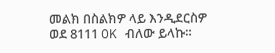መልክ በስልክዎ ላይ እንዲደርስዎ ወደ 8111 OK ብለው ይላኩ።